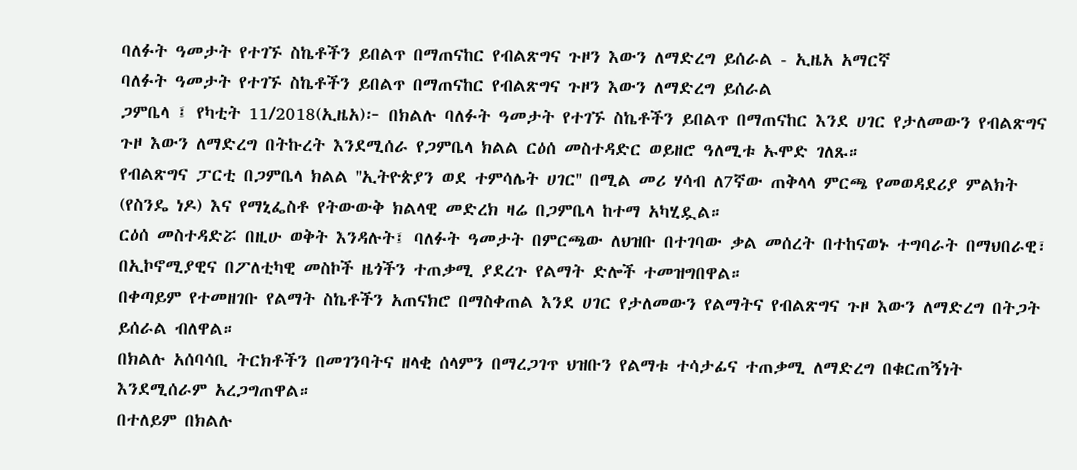ባለፉት ዓመታት የተገኙ ስኬቶችን ይበልጥ በማጠናከር የብልጽግና ጉዞን እውን ለማድረግ ይሰራል - ኢዜአ አማርኛ
ባለፉት ዓመታት የተገኙ ስኬቶችን ይበልጥ በማጠናከር የብልጽግና ጉዞን እውን ለማድረግ ይሰራል
ጋምቤላ ፤ የካቲት 11/2018(ኢዜአ)፦ በክልሉ ባለፉት ዓመታት የተገኙ ስኬቶችን ይበልጥ በማጠናከር እንደ ሀገር የታለመውን የብልጽግና ጉዞ እውን ለማድረግ በትኩረት እንደሚሰራ የጋምቤላ ክልል ርዕሰ መስተዳድር ወይዘሮ ዓለሚቱ ኡሞድ ገለጹ።
የብልጽግና ፓርቲ በጋምቤላ ክልል ''ኢትዮጵያን ወደ ተምሳሌት ሀገር'' በሚል መሪ ሃሳብ ለ7ኛው ጠቅላላ ምርጫ የመወዳደሪያ ምልክት (የስንዴ ነዶ) እና የማኒፌስቶ የትውውቅ ክልላዊ መድረክ ዛሬ በጋምቤላ ከተማ አካሂዷል።
ርዕሰ መስተዳድሯ በዚሁ ወቅት እንዳሉት፤ ባለፉት ዓመታት በምርጫው ለህዝቡ በተገባው ቃል መሰረት በተከናወኑ ተግባራት በማህበራዊ፣ በኢኮኖሚያዊና በፖለቲካዊ መስኮች ዜጎችን ተጠቃሚ ያደረጉ የልማት ድሎች ተመዝግበዋል።
በቀጣይም የተመዘገቡ የልማት ስኬቶችን አጠናክሮ በማስቀጠል እንደ ሀገር የታለመውን የልማትና የብልጽግና ጉዞ እውን ለማድረግ በትጋት ይሰራል ብለዋል።
በክልሉ አሰባሳቢ ትርክቶችን በመገንባትና ዘላቂ ሰላምን በማረጋገጥ ህዝቡን የልማቱ ተሳታፊና ተጠቃሚ ለማድረግ በቁርጠኝነት እንደሚሰራም አረጋግጠዋል።
በተለይም በክልሉ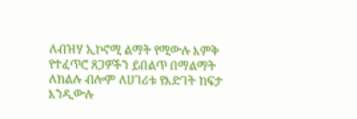ለብዝሃ ኢኮኖሚ ልማት የሚውሉ እምቅ የተፈጥሮ ጸጋዎችን ይበልጥ በማልማት ለክልሉ ብሎም ለሀገሪቱ የእድገት ከፍታ እንዲውሉ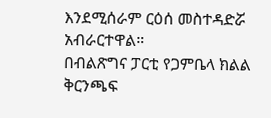እንደሚሰራም ርዕሰ መስተዳድሯ አብራርተዋል።
በብልጽግና ፓርቲ የጋምቤላ ክልል ቅርንጫፍ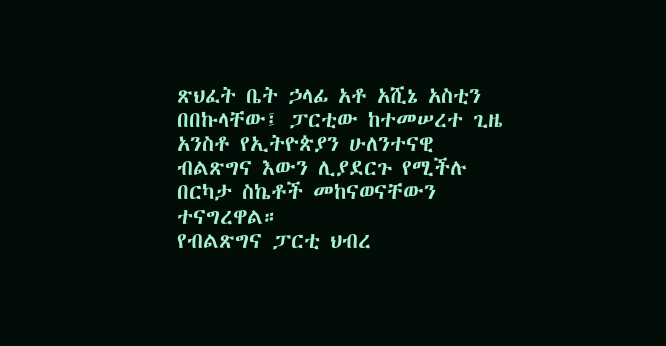ጽህፈት ቤት ኃላፊ አቶ አሺኔ አስቲን በበኩላቸው፤ ፓርቲው ከተመሠረተ ጊዜ አንስቶ የኢትዮጵያን ሁለንተናዊ ብልጽግና እውን ሊያደርጉ የሚችሉ በርካታ ስኬቶች መከናወናቸውን ተናግረዋል።
የብልጽግና ፓርቲ ህብረ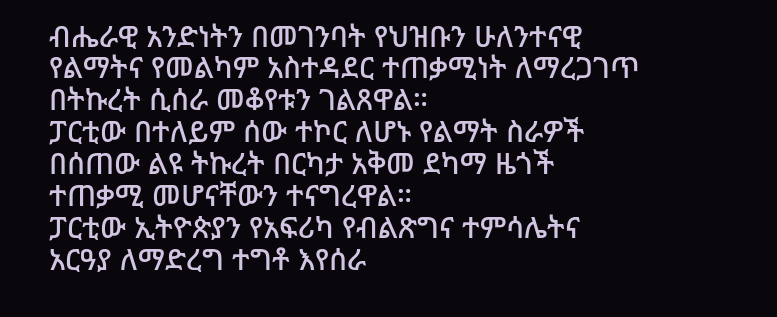ብሔራዊ አንድነትን በመገንባት የህዝቡን ሁለንተናዊ የልማትና የመልካም አስተዳደር ተጠቃሚነት ለማረጋገጥ በትኩረት ሲሰራ መቆየቱን ገልጸዋል።
ፓርቲው በተለይም ሰው ተኮር ለሆኑ የልማት ስራዎች በሰጠው ልዩ ትኩረት በርካታ አቅመ ደካማ ዜጎች ተጠቃሚ መሆናቸውን ተናግረዋል።
ፓርቲው ኢትዮጵያን የአፍሪካ የብልጽግና ተምሳሌትና አርዓያ ለማድረግ ተግቶ እየሰራ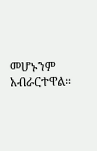መሆኑንም አብራርተዋል።